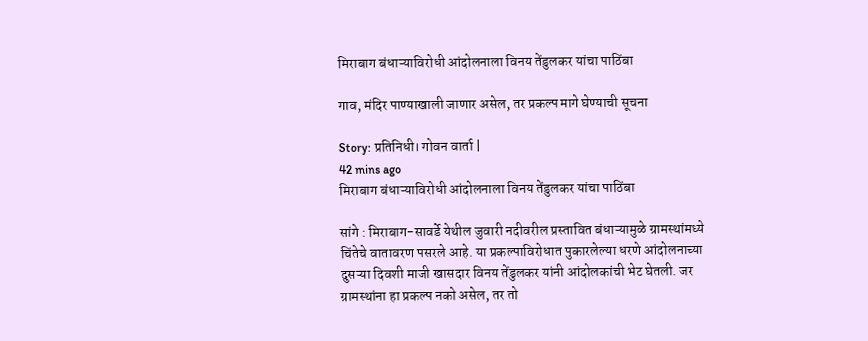मिराबाग बंधाऱ्याविरोधी आंदोलनाला विनय तेंडुलकर यांचा पाठिंबा

गाव, मंदिर पाण्याखाली जाणार असेल, तर प्रकल्प मागे घेण्याची सूचना

Story: प्रतिनिधी। गोवन वार्ता |
42 mins ago
मिराबाग बंधाऱ्याविरोधी आंदोलनाला विनय तेंडुलकर यांचा पाठिंबा

सांगे : मिराबाग-सावर्डे येथील जुवारी नदीवरील प्रस्तावित बंधाऱ्यामुळे ग्रामस्थांमध्ये चिंतेचे वातावरण पसरले आहे. या प्रकल्पाविरोधात पुकारलेल्या धरणे आंदोलनाच्या दुसऱ्या दिवशी माजी खासदार विनय तेंडुलकर यांनी आंदोलकांची भेट घेतली. जर ग्रामस्थांना हा प्रकल्प नको असेल, तर तो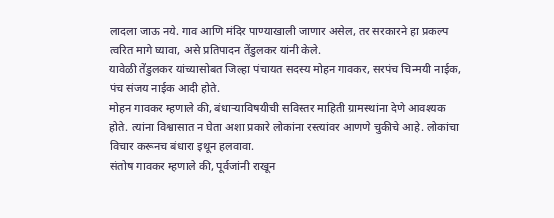लादला जाऊ नये. गाव आणि मंदिर पाण्याखाली जाणार असेल, तर सरकारने हा प्रकल्प त्वरित मागे घ्यावा, असे प्रतिपादन तेंडुलकर यांनी केले.
यावेळी तेंडुलकर यांच्यासोबत जिल्हा पंचायत सदस्य मोहन गावकर, सरपंच चिन्मयी नाईक, पंच संजय नाईक आदी होते.
मोहन गावकर म्हणाले की, बंधाऱ्याविषयीची सविस्तर माहिती ग्रामस्थांना देणे आवश्यक होते. त्यांना विश्वासात न घेता अशा प्रकारे लोकांना रस्त्यांवर आणणे चुकीचे आहे. लोकांचा विचार करूनच बंधारा इथून हलवावा.
संतोष गावकर म्हणाले की, पूर्वजांनी राखून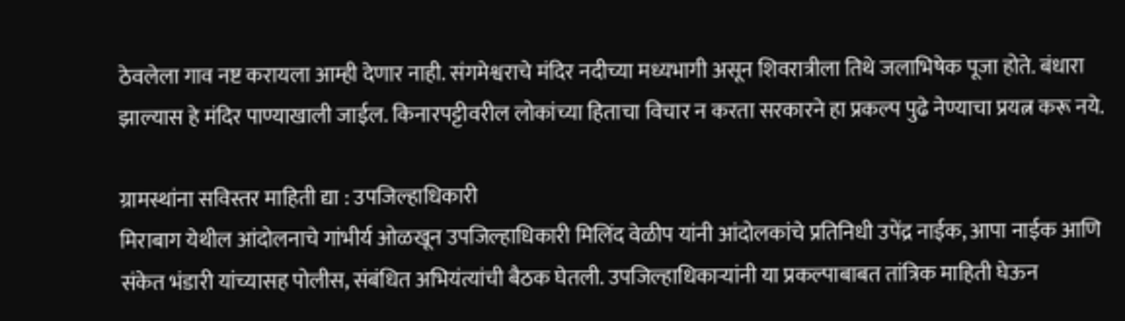ठेवलेला गाव नष्ट करायला आम्ही देणार नाही. संगमेश्वराचे मंदिर नदीच्या मध्यभागी असून शिवरात्रीला तिथे जलाभिषेक पूजा होते. बंधारा झाल्यास हे मंदिर पाण्याखाली जाईल. किनारपट्टीवरील लोकांच्या हिताचा विचार न करता सरकारने हा प्रकल्प पुढे नेण्याचा प्रयत्न करू नये.

ग्रामस्थांना सविस्तर माहिती द्या : उपजिल्हाधिकारी
मिराबाग येथील आंदोलनाचे गांभीर्य ओळखून उपजिल्हाधिकारी मिलिंद वेळीप यांनी आंदोलकांचे प्रतिनिधी उपेंद्र नाईक, आपा नाईक आणि संकेत भंडारी यांच्यासह पोलीस, संबंधित अभियंत्यांची बैठक घेतली. उपजिल्हाधिकाऱ्यांनी या प्रकल्पाबाबत तांत्रिक माहिती घेऊन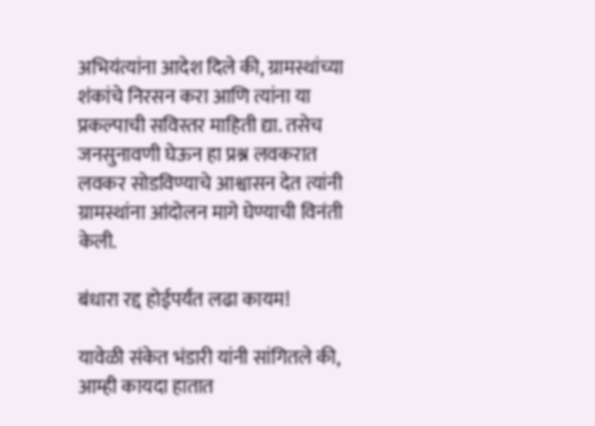अभियंत्यांना आदेश दिले की, ग्रामस्थांच्या शंकांचे निरसन करा आणि त्यांना या प्रकल्पाची सविस्तर माहिती द्या. तसेच जनसुनावणी घेऊन हा प्रश्न लवकरात लवकर सोडविण्याचे आश्वासन देत त्यांनी ग्रामस्थांना आंदोलन मागे घेण्याची विनंती केली.

बंधारा रद्द होईपर्यंत लढा कायम!

यावेळी संकेत भंडारी यांनी सांगितले की, आम्ही कायदा हातात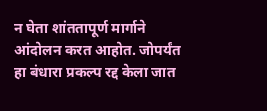न घेता शांततापूर्ण मार्गाने आंदोलन करत आहोत. जोपर्यंत हा बंधारा प्रकल्प रद्द केला जात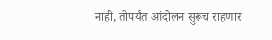नाही, तोपर्यंत आंदोलन सुरूच राहणार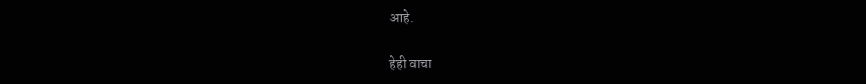आहे.

हेही वाचा